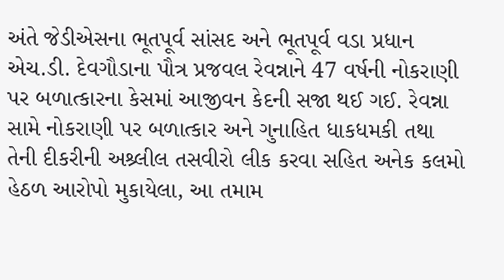અંતે જેડીએસના ભૂતપૂર્વ સાંસદ અને ભૂતપૂર્વ વડા પ્રધાન એચ.ડી. દેવગૌડાના પૌત્ર પ્રજવલ રેવન્નાને 47 વર્ષની નોકરાણી પર બળાત્કારના કેસમાં આજીવન કેદની સજા થઈ ગઈ. રેવન્ના સામે નોકરાણી પર બળાત્કાર અને ગુનાહિત ધાકધમકી તથા તેની દીકરીની અશ્ર્લીલ તસવીરો લીક કરવા સહિત અનેક કલમો હેઠળ આરોપો મુકાયેલા, આ તમામ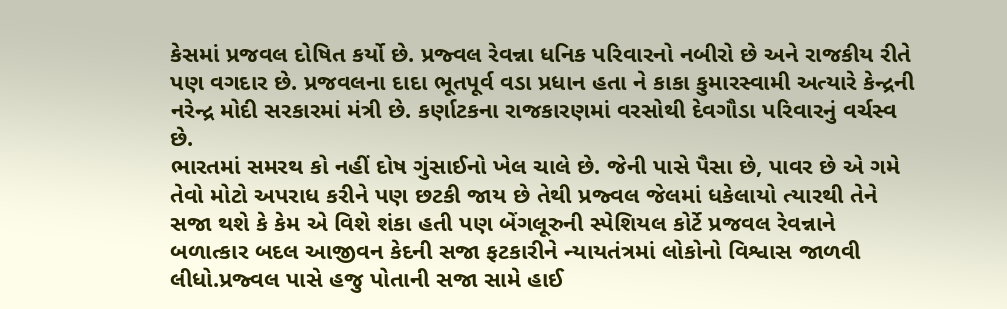કેસમાં પ્રજવલ દોષિત કર્યો છે. પ્રજ્વલ રેવન્ના ધનિક પરિવારનો નબીરો છે અને રાજકીય રીતે પણ વગદાર છે. પ્રજવલના દાદા ભૂતપૂર્વ વડા પ્રધાન હતા ને કાકા કુમારસ્વામી અત્યારે કેન્દ્રની નરેન્દ્ર મોદી સરકારમાં મંત્રી છે. કર્ણાટકના રાજકારણમાં વરસોથી દેવગૌડા પરિવારનું વર્ચસ્વ છે.
ભારતમાં સમરથ કો નહીં દોષ ગુંસાઈનો ખેલ ચાલે છે. જેની પાસે પૈસા છે, પાવર છે એ ગમે તેવો મોટો અપરાધ કરીને પણ છટકી જાય છે તેથી પ્રજ્વલ જેલમાં ધકેલાયો ત્યારથી તેને સજા થશે કે કેમ એ વિશે શંકા હતી પણ બેંગલૂરુની સ્પેશિયલ કોર્ટે પ્રજવલ રેવન્નાને બળાત્કાર બદલ આજીવન કેદની સજા ફટકારીને ન્યાયતંત્રમાં લોકોનો વિશ્વાસ જાળવી લીધો.પ્રજ્વલ પાસે હજુ પોતાની સજા સામે હાઈ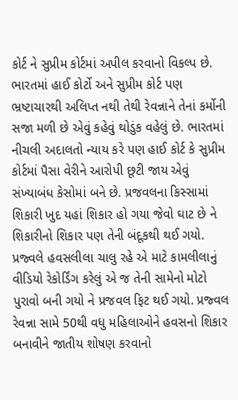કોર્ટ ને સુપ્રીમ કોર્ટમાં અપીલ કરવાનો વિકલ્પ છે.
ભારતમાં હાઈ કોર્ટો અને સુપ્રીમ કોર્ટ પણ ભ્રષ્ટાચારથી અલિપ્ત નથી તેથી રેવન્નાને તેનાં કર્મોની સજા મળી છે એવું કહેવું થોડુંક વહેલું છે. ભારતમાં નીચલી અદાલતો ન્યાય કરે પણ હાઈ કોર્ટ કે સુપ્રીમ કોર્ટમાં પૈસા વેરીને આરોપી છૂટી જાય એવું સંખ્યાબંધ કેસોમાં બને છે. પ્રજવલના કિસ્સામાં શિકારી ખુદ યહાં શિકાર હો ગયા જેવો ઘાટ છે ને શિકારીનો શિકાર પણ તેની બંદૂકથી થઈ ગયો. પ્રજ્વલે હવસલીલા ચાલુ રહે એ માટે કામલીલાનું વીડિયો રેકોર્ડિંગ કરેલું એ જ તેની સામેનો મોટો પુરાવો બની ગયો ને પ્રજવલ ફિટ થઈ ગયો. પ્રજ્વલ રેવન્ના સામે 50થી વધુ મહિલાઓને હવસનો શિકાર બનાવીને જાતીય શોષણ કરવાનો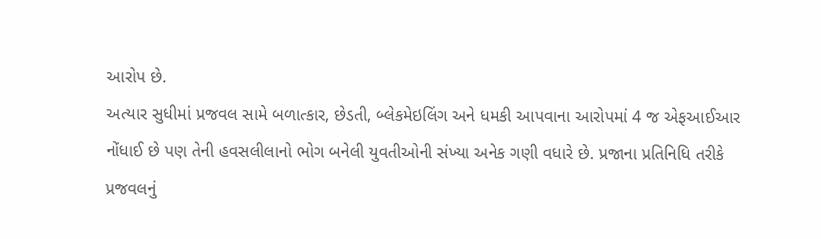આરોપ છે.
અત્યાર સુધીમાં પ્રજવલ સામે બળાત્કાર, છેડતી, બ્લેકમેઇલિંગ અને ધમકી આપવાના આરોપમાં 4 જ એફઆઈઆર નોંધાઈ છે પણ તેની હવસલીલાનો ભોગ બનેલી યુવતીઓની સંખ્યા અનેક ગણી વધારે છે. પ્રજાના પ્રતિનિધિ તરીકે પ્રજવલનું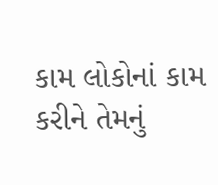કામ લોકોનાં કામ કરીને તેમનું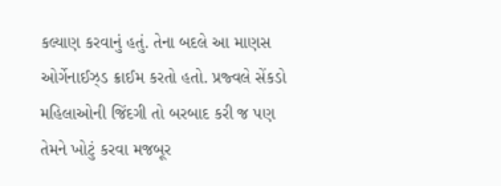કલ્યાણ કરવાનું હતું. તેના બદલે આ માણસ ઓર્ગેનાઈઝ્ડ ક્રાઈમ કરતો હતો. પ્રજ્વલે સેંકડો મહિલાઓની જિંદગી તો બરબાદ કરી જ પણ તેમને ખોટું કરવા મજબૂર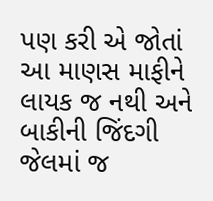પણ કરી એ જોતાં આ માણસ માફીને લાયક જ નથી અને બાકીની જિંદગી જેલમાં જ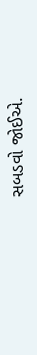સબડવો જોઈએ.